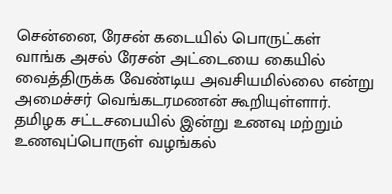சென்னை, ரேசன் கடையில் பொருட்கள் வாங்க அசல் ரேசன் அட்டையை கையில் வைத்திருக்க வேண்டிய அவசியமில்லை என்று அமைச்சர் வெங்கடரமணன் கூறியுள்ளார். தமிழக சட்டசபையில் இன்று உணவு மற்றும் உணவுப்பொருள் வழங்கல்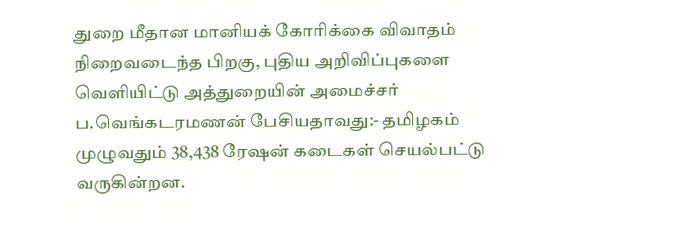துறை மீதான மானியக் கோரிக்கை விவாதம் நிறைவடைந்த பிறகு, புதிய அறிவிப்புகளை வெளியிட்டு அத்துறையின் அமைச்சர் ப.வெங்கடரமணன் பேசியதாவது:- தமிழகம் முழுவதும் 38,438 ரேஷன் கடைகள் செயல்பட்டு வருகின்றன.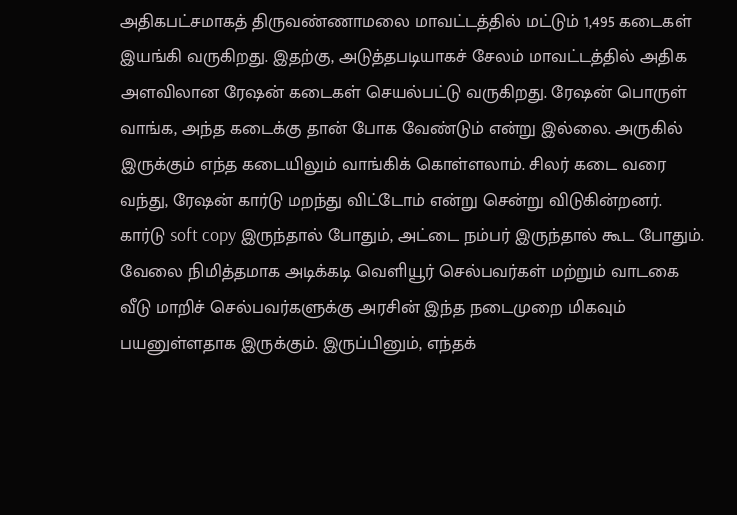அதிகபட்சமாகத் திருவண்ணாமலை மாவட்டத்தில் மட்டும் 1,495 கடைகள் இயங்கி வருகிறது. இதற்கு, அடுத்தபடியாகச் சேலம் மாவட்டத்தில் அதிக அளவிலான ரேஷன் கடைகள் செயல்பட்டு வருகிறது. ரேஷன் பொருள் வாங்க, அந்த கடைக்கு தான் போக வேண்டும் என்று இல்லை. அருகில் இருக்கும் எந்த கடையிலும் வாங்கிக் கொள்ளலாம். சிலர் கடை வரை வந்து, ரேஷன் கார்டு மறந்து விட்டோம் என்று சென்று விடுகின்றனர். கார்டு soft copy இருந்தால் போதும், அட்டை நம்பர் இருந்தால் கூட போதும். வேலை நிமித்தமாக அடிக்கடி வெளியூர் செல்பவர்கள் மற்றும் வாடகை வீடு மாறிச் செல்பவர்களுக்கு அரசின் இந்த நடைமுறை மிகவும் பயனுள்ளதாக இருக்கும். இருப்பினும், எந்தக்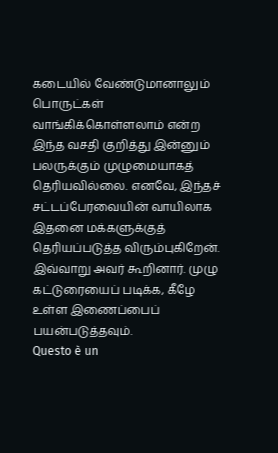கடையில் வேண்டுமானாலும் பொருட்கள் வாங்கிக்கொள்ளலாம் என்ற இந்த வசதி குறித்து இன்னும் பலருக்கும் முழுமையாகத் தெரியவில்லை. எனவே, இந்தச் சட்டப்பேரவையின் வாயிலாக இதனை மக்களுக்குத் தெரியப்படுத்த விரும்புகிறேன். இவ்வாறு அவர் கூறினார். முழு கட்டுரையைப் படிக்க, கீழே உள்ள இணைப்பைப் பயன்படுத்தவும்.
Questo è un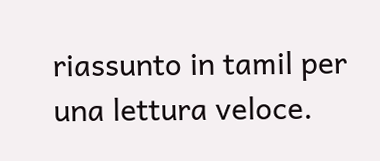riassunto in tamil per una lettura veloce.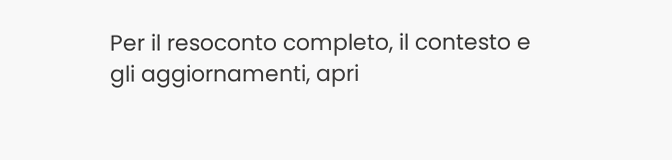Per il resoconto completo, il contesto e gli aggiornamenti, apri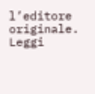l’editore originale.
Leggi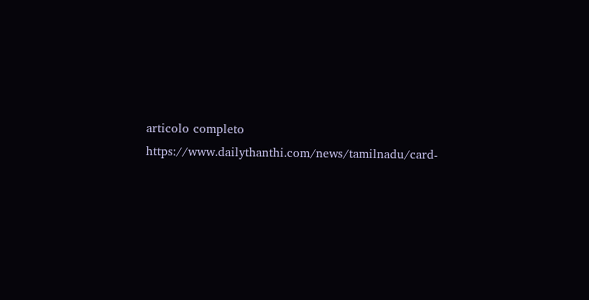articolo completo
https://www.dailythanthi.com/news/tamilnadu/card-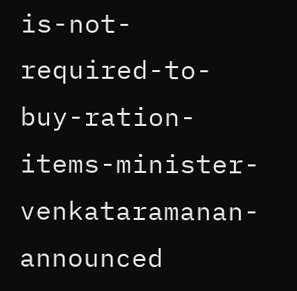is-not-required-to-buy-ration-items-minister-venkataramanan-announced